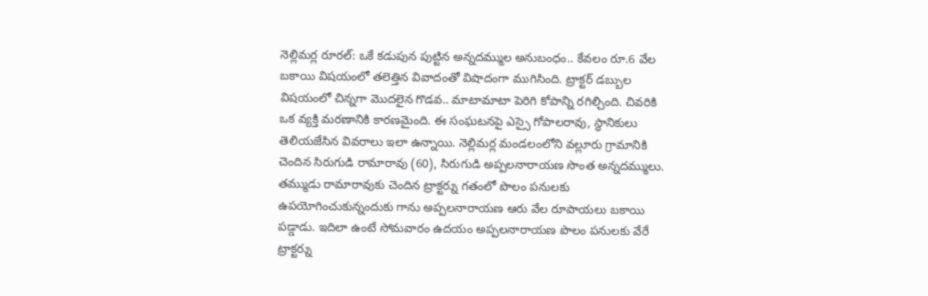నెల్లిమర్ల రూరల్: ఒకే కడుపున పుట్టిన అన్నదమ్ముల అనుబంధం.. కేవలం రూ.6 వేల బకాయి విషయంలో తలెత్తిన వివాదంతో విషాదంగా ముగిసింది. ట్రాక్టర్ డబ్బుల విషయంలో చిన్నగా మొదలైన గొడవ.. మాటామాటా పెరిగి కోపాన్ని రగిల్చింది. చివరికి ఒక వ్యక్తి మరణానికి కారణమైంది. ఈ సంఘటనపై ఎస్సై గోపాలరావు, స్థానికులు తెలియజేసిన వివరాలు ఇలా ఉన్నాయి. నెల్లిమర్ల మండలంలోని వల్లూరు గ్రామానికి చెందిన సిరుగుడి రామారావు (60), సిరుగుడి అప్పలనారాయణ సొంత అన్నదమ్ములు. తమ్ముడు రామారావుకు చెందిన ట్రాక్టర్ను గతంలో పొలం పనులకు ఉపయోగించుకున్నందుకు గాను అప్పలనారాయణ ఆరు వేల రూపాయలు బకాయి పడ్డాడు. ఇదిలా ఉంటే సోమవారం ఉదయం అప్పలనారాయణ పొలం పనులకు వేరే ట్రాక్టర్ను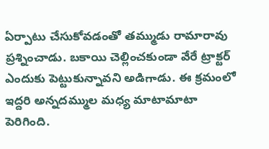ఏర్పాటు చేసుకోవడంతో తమ్ముడు రామారావు ప్రశ్నించాడు. బకాయి చెల్లించకుండా వేరే ట్రాక్టర్ ఎందుకు పెట్టుకున్నావని అడిగాడు. ఈ క్రమంలో ఇద్దరి అన్నదమ్ముల మధ్య మాటామాటా పెరిగింది.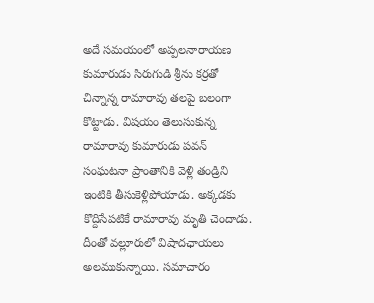అదే సమయంలో అప్పలనారాయణ కుమారుడు సిరుగుడి శ్రీను కర్రతో చిన్నాన్న రామారావు తలపై బలంగా కొట్టాడు. విషయం తెలుసుకున్న రామారావు కుమారుడు పవన్ సంఘటనా ప్రాంతానికి వెళ్లి తండ్రిని ఇంటికి తీసుకెళ్లిపోయాడు. అక్కడకు కొద్దిసేపటికే రామారావు మృతి చెందాడు. దీంతో వల్లూరులో విషాదఛాయలు అలముకున్నాయి. సమాచారం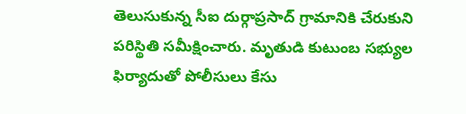తెలుసుకున్న సీఐ దుర్గాప్రసాద్ గ్రామానికి చేరుకుని పరిస్థితి సమీక్షించారు. మృతుడి కుటుంబ సభ్యుల ఫిర్యాదుతో పోలీసులు కేసు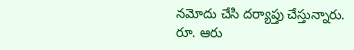నమోదు చేసి దర్యాప్తు చేస్తున్నారు.
రూ. ఆరు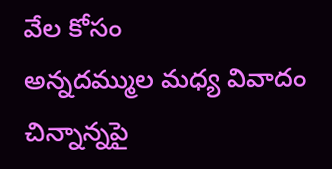వేల కోసం
అన్నదమ్ముల మధ్య వివాదం
చిన్నాన్నపై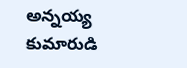అన్నయ్య కుమారుడి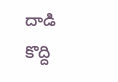దాడి
కొద్ది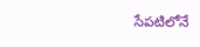సేపటిలోనే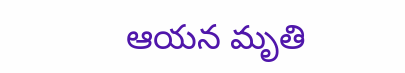ఆయన మృతి